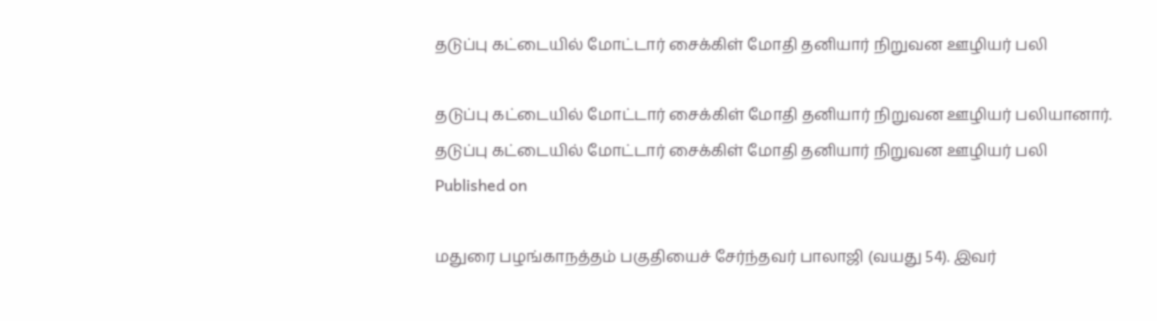தடுப்பு கட்டையில் மோட்டார் சைக்கிள் மோதி தனியார் நிறுவன ஊழியர் பலி

தடுப்பு கட்டையில் மோட்டார் சைக்கிள் மோதி தனியார் நிறுவன ஊழியர் பலியானார்.
தடுப்பு கட்டையில் மோட்டார் சைக்கிள் மோதி தனியார் நிறுவன ஊழியர் பலி
Published on

மதுரை பழங்காநத்தம் பகுதியைச் சேர்ந்தவர் பாலாஜி (வயது 54). இவர்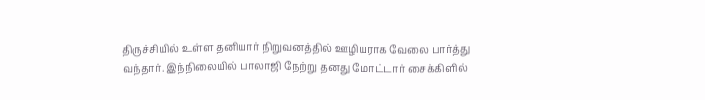திருச்சியில் உள்ள தனியார் நிறுவனத்தில் ஊழியராக வேலை பார்த்து வந்தார். இந்நிலையில் பாலாஜி நேற்று தனது மோட்டார் சைக்கிளில்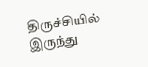திருச்சியில் இருந்து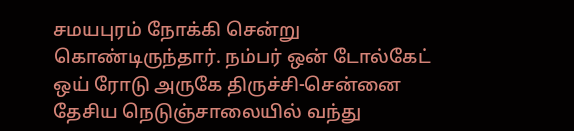சமயபுரம் நோக்கி சென்று கொண்டிருந்தார். நம்பர் ஒன் டோல்கேட் ஒய் ரோடு அருகே திருச்சி-சென்னை தேசிய நெடுஞ்சாலையில் வந்து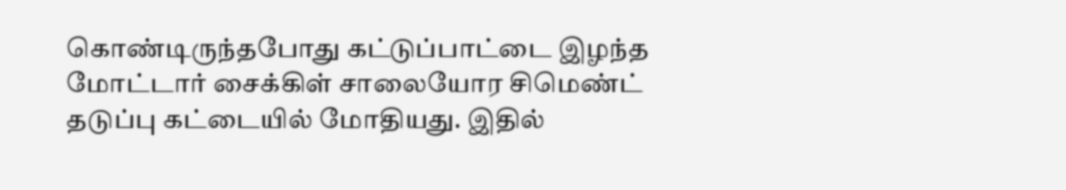கொண்டிருந்தபோது கட்டுப்பாட்டை இழந்த மோட்டார் சைக்கிள் சாலையோர சிமெண்ட் தடுப்பு கட்டையில் மோதியது. இதில்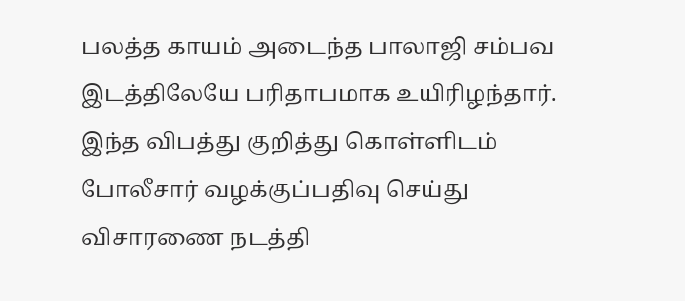பலத்த காயம் அடைந்த பாலாஜி சம்பவ இடத்திலேயே பரிதாபமாக உயிரிழந்தார். இந்த விபத்து குறித்து கொள்ளிடம் போலீசார் வழக்குப்பதிவு செய்து விசாரணை நடத்தி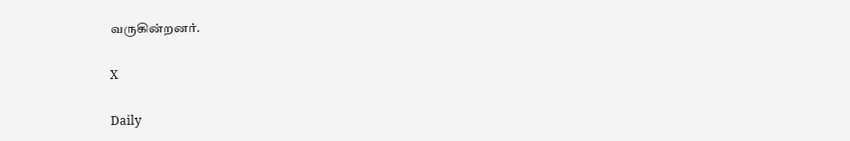வருகின்றனர்.

X

Daily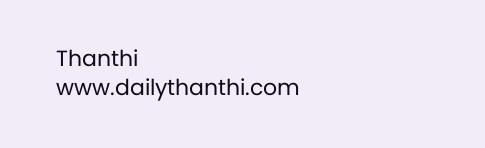Thanthi
www.dailythanthi.com